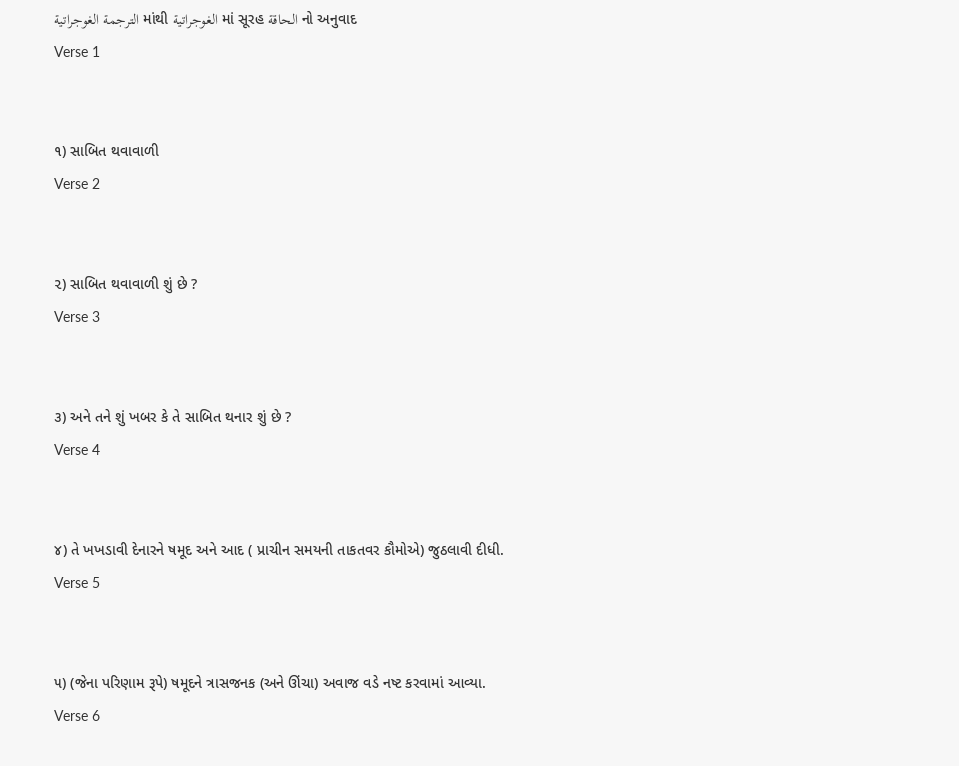الترجمة الغوجراتية માંથી الغوجراتية માં સૂરહ الحاقة નો અનુવાદ
Verse 1


૧) સાબિત થવાવાળી
Verse 2


૨) સાબિત થવાવાળી શું છે ?
Verse 3


૩) અને તને શું ખબર કે તે સાબિત થનાર શું છે ?
Verse 4


૪) તે ખખડાવી દેનારને ષમૂદ અને આદ ( પ્રાચીન સમયની તાકતવર કૌમોએ) જુઠલાવી દીધી.
Verse 5


૫) (જેના પરિણામ રૂપે) ષમૂદને ત્રાસજનક (અને ઊંચા) અવાજ વડે નષ્ટ કરવામાં આવ્યા.
Verse 6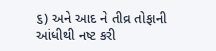૬) અને આદ ને તીવ્ર તોફાની આંધીથી નષ્ટ કરી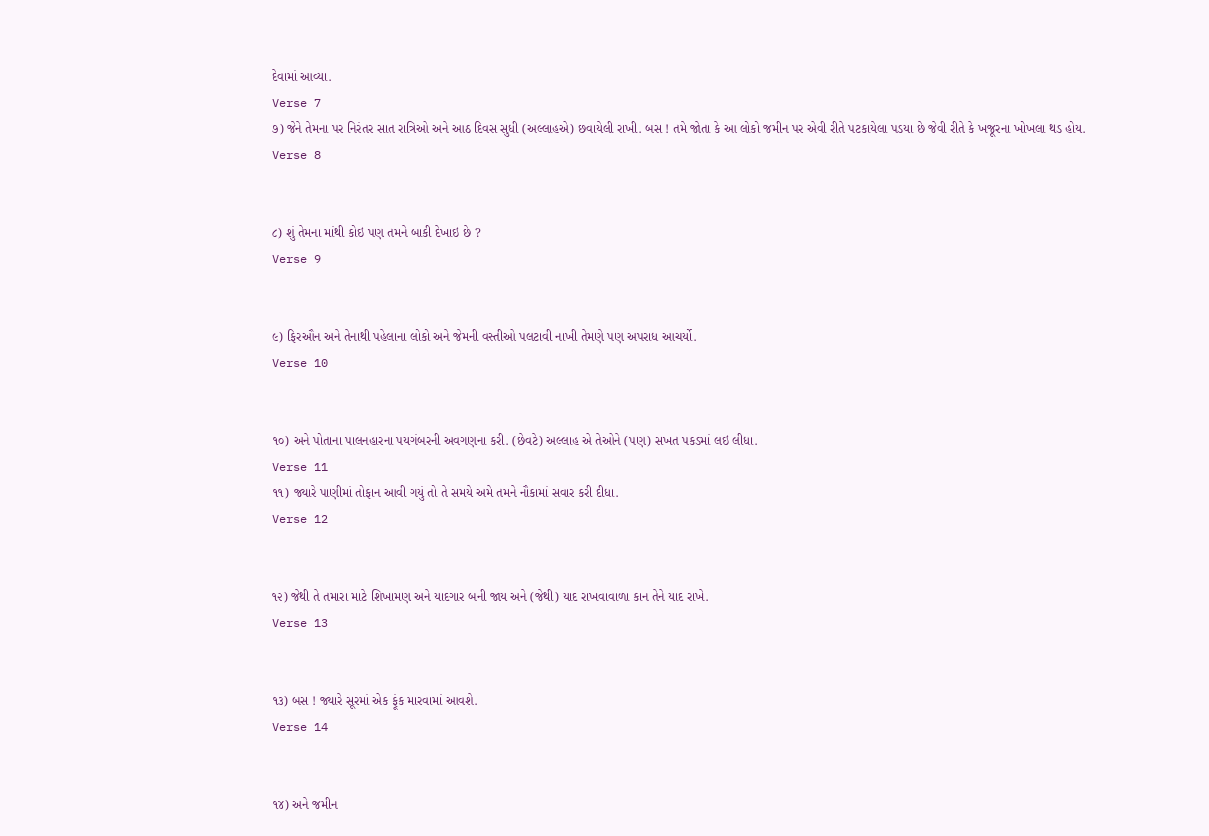દેવામાં આવ્યા.
Verse 7
૭) જેને તેમના પર નિરંતર સાત રાત્રિઓ અને આઠ દિવસ સુધી (અલ્લાહએ) છવાયેલી રાખી. બસ ! તમે જોતા કે આ લોકો જમીન પર એવી રીતે પટકાયેલા પડયા છે જેવી રીતે કે ખજૂરના ખોખલા થડ હોય.
Verse 8


૮) શું તેમના માંથી કોઇ પણ તમને બાકી દેખાઇ છે ?
Verse 9


૯) ફિરઔન અને તેનાથી પહેલાના લોકો અને જેમની વસ્તીઓ પલટાવી નાખી તેમણે પણ અપરાધ આચર્યો.
Verse 10


૧૦) અને પોતાના પાલનહારના પયગંબરની અવગણના કરી. (છેવટે) અલ્લાહ એ તેઓને (પણ) સખત પકડમાં લઇ લીધા.
Verse 11
૧૧) જ્યારે પાણીમાં તોફાન આવી ગયું તો તે સમયે અમે તમને નૌકામાં સવાર કરી દીધા.
Verse 12


૧૨) જેથી તે તમારા માટે શિખામણ અને યાદગાર બની જાય અને (જેથી) યાદ રાખવાવાળા કાન તેને યાદ રાખે.
Verse 13


૧૩) બસ ! જ્યારે સૂરમાં એક ફૂંક મારવામાં આવશે.
Verse 14


૧૪) અને જમીન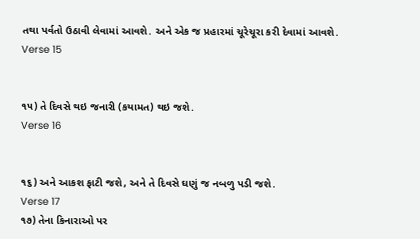તથા પર્વતો ઉઠાવી લેવામાં આવશે. અને એક જ પ્રહારમાં ચૂરેચૂરા કરી દેવામાં આવશે.
Verse 15


૧૫) તે દિવસે થઇ જનારી (કયામત) થઇ જશે.
Verse 16


૧૬) અને આકશ ફાટી જશે, અને તે દિવસે ઘણું જ નબળુ પડી જશે.
Verse 17
૧૭) તેના કિનારાઓ પર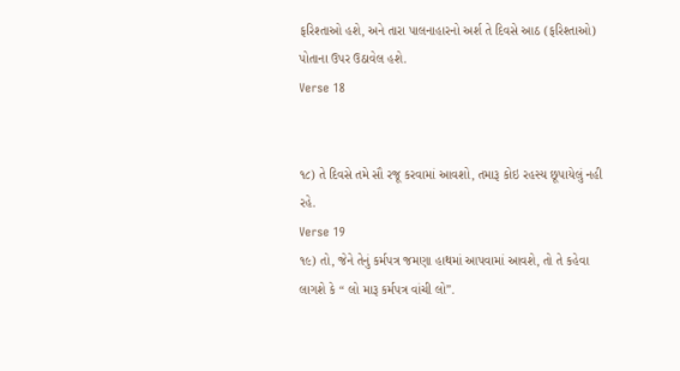ફરિશ્તાઓ હશે, અને તારા પાલનાહારનો અર્શ તે દિવસે આઠ (ફરિશ્તાઓ) પોતાના ઉપર ઉઠાવેલ હશે.
Verse 18


૧૮) તે દિવસે તમે સૌ રજૂ કરવામાં આવશો, તમારૂ કોઇ રહસ્ય છૂપાયેલું નહી રહે.
Verse 19
૧૯) તો, જેને તેનું કર્મપત્ર જમણા હાથમાં આપવામાં આવશે, તો તે કહેવા લાગશે કે “ લો મારૂ કર્મપત્ર વાંચી લો”.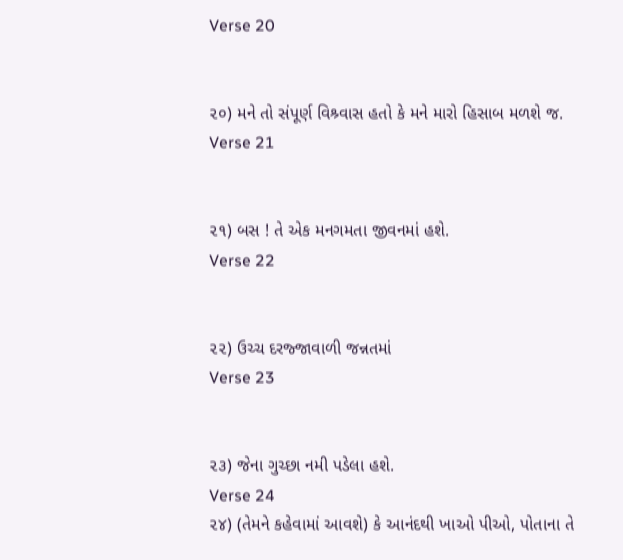Verse 20


૨૦) મને તો સંપૂર્ણ વિશ્ર્વાસ હતો કે મને મારો હિસાબ મળશે જ.
Verse 21


૨૧) બસ ! તે એક મનગમતા જીવનમાં હશે.
Verse 22


૨૨) ઉચ્ચ દરજ્જાવાળી જન્નતમાં
Verse 23


૨૩) જેના ગુચ્છા નમી પડેલા હશે.
Verse 24
૨૪) (તેમને કહેવામાં આવશે) કે આનંદથી ખાઓ પીઓ, પોતાના તે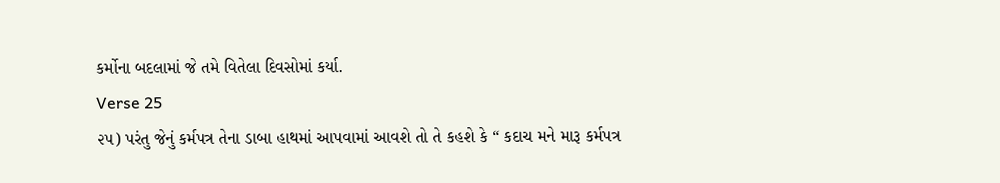કર્મોના બદલામાં જે તમે વિતેલા દિવસોમાં કર્યા.
Verse 25
૨૫) પરંતુ જેનું કર્મપત્ર તેના ડાબા હાથમાં આપવામાં આવશે તો તે કહશે કે “ કદાચ મને મારૂ કર્મપત્ર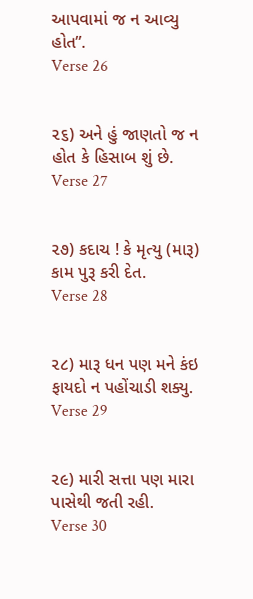આપવામાં જ ન આવ્યુ હોત”.
Verse 26


૨૬) અને હું જાણતો જ ન હોત કે હિસાબ શું છે.
Verse 27


૨૭) કદાચ ! કે મૃત્યુ (મારૂ) કામ પુરૂ કરી દેત.
Verse 28


૨૮) મારૂ ધન પણ મને કંઇ ફાયદો ન પહોંચાડી શક્યુ.
Verse 29


૨૯) મારી સત્તા પણ મારા પાસેથી જતી રહી.
Verse 30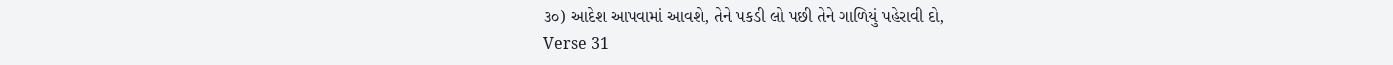૩૦) આદેશ આપવામાં આવશે, તેને પકડી લો પછી તેને ગાળિયું પહેરાવી દો,
Verse 31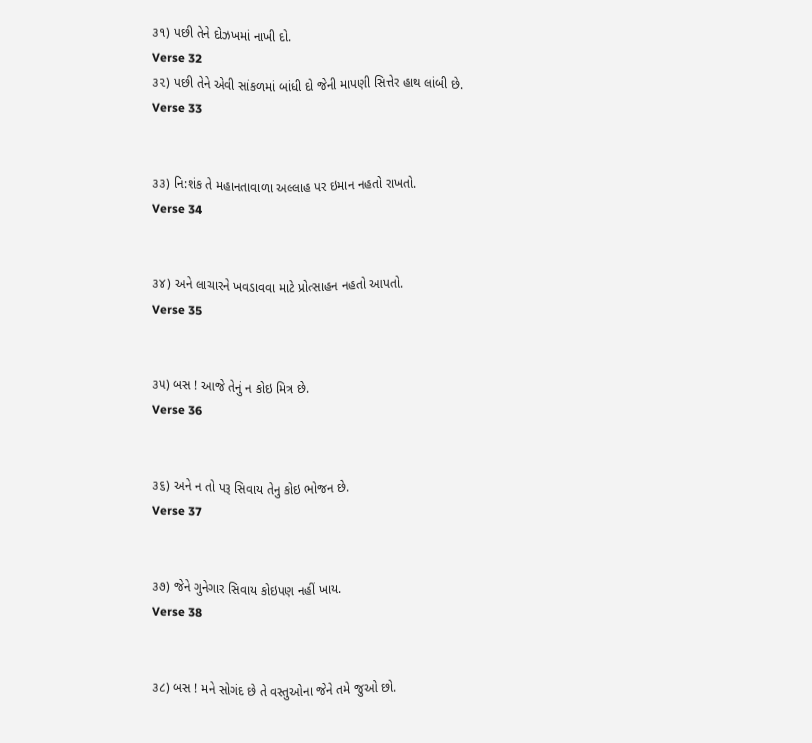૩૧) પછી તેને દોઝખમાં નાખી દો.
Verse 32
૩૨) પછી તેને એવી સાંકળમાં બાંધી દો જેની માપણી સિત્તેર હાથ લાંબી છે.
Verse 33


૩૩) નિ:શંક તે મહાનતાવાળા અલ્લાહ પર ઇમાન નહતો રાખતો.
Verse 34


૩૪) અને લાચારને ખવડાવવા માટે પ્રોત્સાહન નહતો આપતો.
Verse 35


૩૫) બસ ! આજે તેનું ન કોઇ મિત્ર છે.
Verse 36


૩૬) અને ન તો પરૂ સિવાય તેનુ કોઇ ભોજન છે.
Verse 37


૩૭) જેને ગુનેગાર સિવાય કોઇપણ નહીં ખાય.
Verse 38


૩૮) બસ ! મને સોગંદ છે તે વસ્તુઓના જેને તમે જુઓ છો.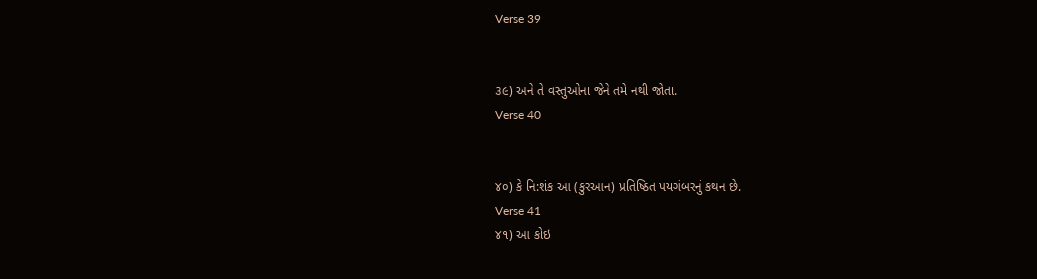Verse 39


૩૯) અને તે વસ્તુઓના જેને તમે નથી જોતા.
Verse 40


૪૦) કે નિ:શંક આ (કુરઆન) પ્રતિષ્ઠિત પયગંબરનું કથન છે.
Verse 41
૪૧) આ કોઇ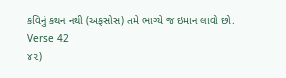કવિનું કથન નથી (અફસોસ) તમે ભાગ્યે જ ઇમાન લાવો છો.
Verse 42
૪૨)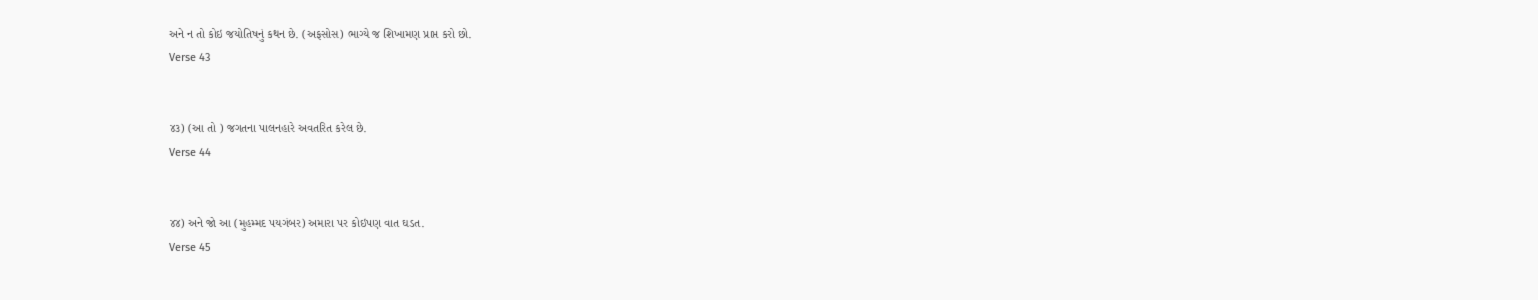અને ન તો કોઇ જયોતિષનું કથન છે. (અફસોસ) ભાગ્યે જ શિખામણ પ્રાપ્ત કરો છો.
Verse 43


૪૩) (આ તો ) જગતના પાલનહારે અવતરિત કરેલ છે.
Verse 44


૪૪) અને જો આ (મુહમ્મદ પયગંબર) અમારા પર કોઇપણ વાત ઘડત.
Verse 45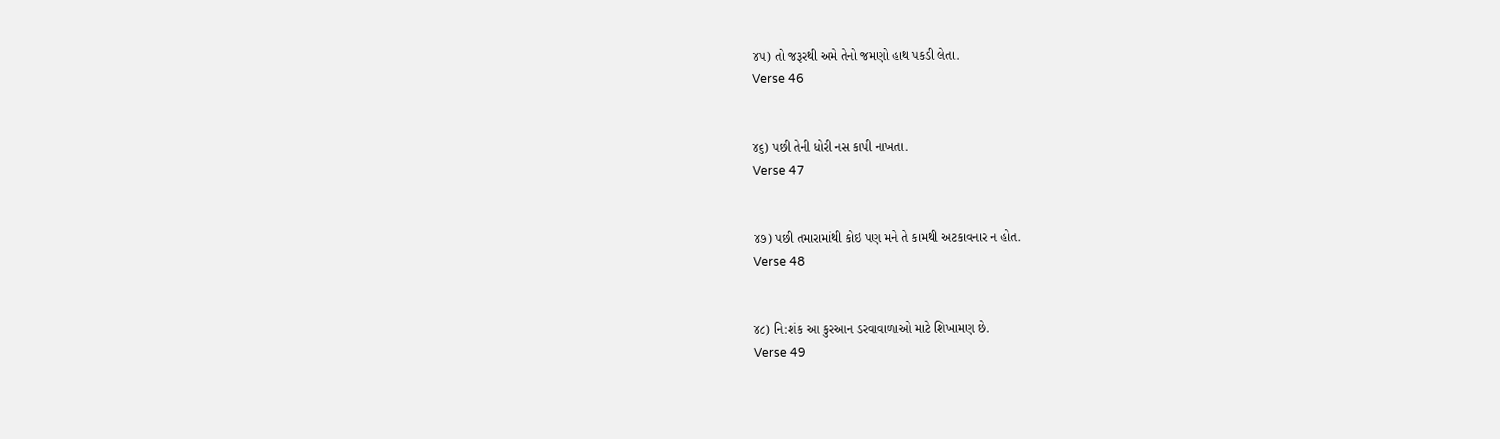૪૫) તો જરૂરથી અમે તેનો જમણો હાથ પકડી લેતા.
Verse 46


૪૬) પછી તેની ધોરી નસ કાપી નાખતા.
Verse 47


૪૭) પછી તમારામાંથી કોઇ પણ મને તે કામથી અટકાવનાર ન હોત.
Verse 48


૪૮) નિ:શંક આ કુરઆન ડરવાવાળાઓ માટે શિખામણ છે.
Verse 49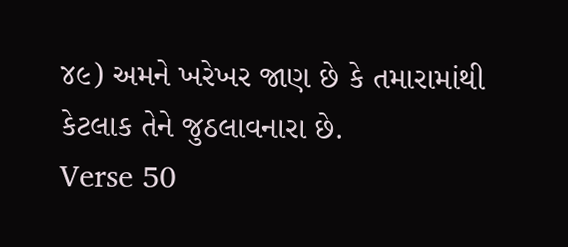૪૯) અમને ખરેખર જાણ છે કે તમારામાંથી કેટલાક તેને જુઠલાવનારા છે.
Verse 50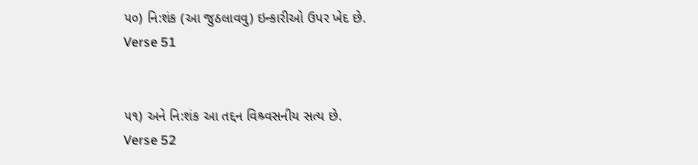૫૦) નિ:શંક (આ જુઠલાવવુ) ઇન્કારીઓ ઉપર ખેદ છે.
Verse 51


૫૧) અને નિ:શંક આ તદ્દન વિશ્ર્વસનીય સત્ય છે.
Verse 52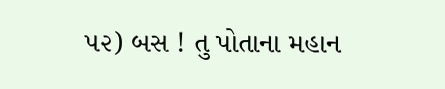૫૨) બસ ! તુ પોતાના મહાન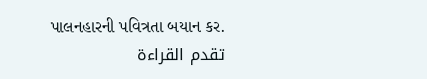પાલનહારની પવિત્રતા બયાન કર.
تقدم القراءة